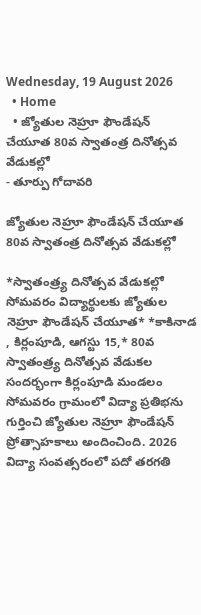Wednesday, 19 August 2026
  • Home
  • జ్యోతుల నెహ్రూ ఫౌండేషన్ చేయూత 80వ స్వాతంత్ర దినోత్సవ వేడుకల్లో
- తూర్పు గోదావరి

జ్యోతుల నెహ్రూ ఫౌండేషన్ చేయూత 80వ స్వాతంత్ర దినోత్సవ వేడుకల్లో

*స్వాతంత్ర్య దినోత్సవ వేడుకల్లో సోమవరం విద్యార్థులకు జ్యోతుల నెహ్రూ ఫౌండేషన్ చేయూత* *కాకినాడ , కిర్లంపూడి, ఆగస్టు 15,* 80వ స్వాతంత్ర్య దినోత్సవ వేడుకల సందర్భంగా కిర్లంపూడి మండలం సోమవరం గ్రామంలో విద్యా ప్రతిభను గుర్తించి జ్యోతుల నెహ్రూ ఫౌండేషన్ ప్రోత్సాహకాలు అందించింది. 2026 విద్యా సంవత్సరంలో పదో తరగతి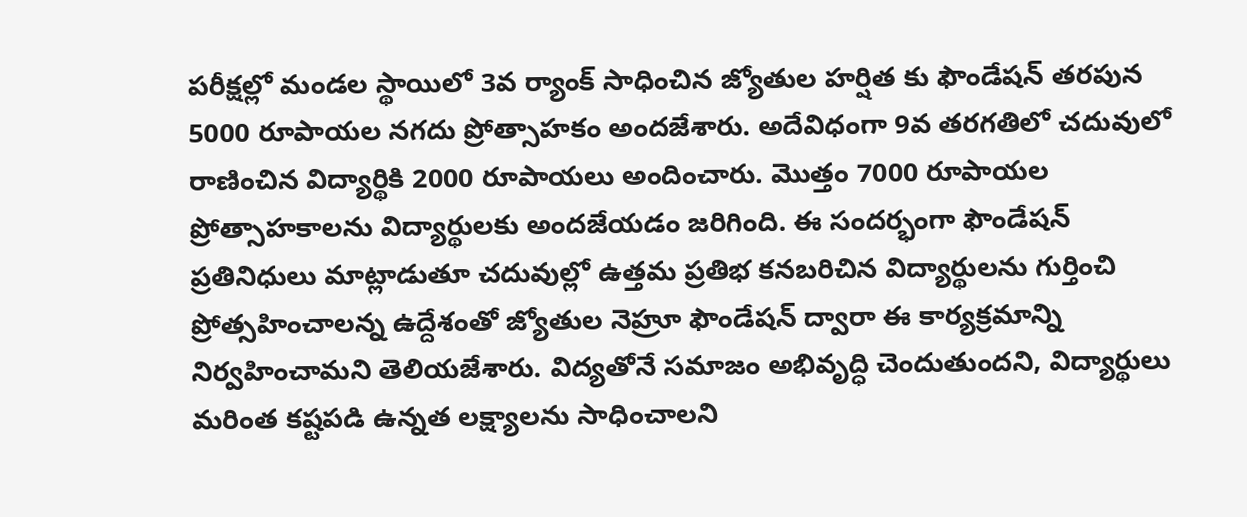పరీక్షల్లో మండల స్థాయిలో 3వ ర్యాంక్ సాధించిన జ్యోతుల హర్షిత కు ఫౌండేషన్ తరపున 5000 రూపాయల నగదు ప్రోత్సాహకం అందజేశారు. అదేవిధంగా 9వ తరగతిలో చదువులో రాణించిన విద్యార్థికి 2000 రూపాయలు అందించారు. మొత్తం 7000 రూపాయల ప్రోత్సాహకాలను విద్యార్థులకు అందజేయడం జరిగింది. ఈ సందర్భంగా ఫౌండేషన్ ప్రతినిధులు మాట్లాడుతూ చదువుల్లో ఉత్తమ ప్రతిభ కనబరిచిన విద్యార్థులను గుర్తించి ప్రోత్సహించాలన్న ఉద్దేశంతో జ్యోతుల నెహ్రూ ఫౌండేషన్ ద్వారా ఈ కార్యక్రమాన్ని నిర్వహించామని తెలియజేశారు. విద్యతోనే సమాజం అభివృద్ధి చెందుతుందని, విద్యార్థులు మరింత కష్టపడి ఉన్నత లక్ష్యాలను సాధించాలని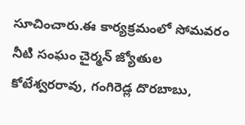సూచించారు.ఈ కార్యక్రమంలో సోమవరం నీటి సంఘం చైర్మన్ జ్యోతుల కోటేశ్వరరావు, గంగిరెడ్ల దొరబాబు,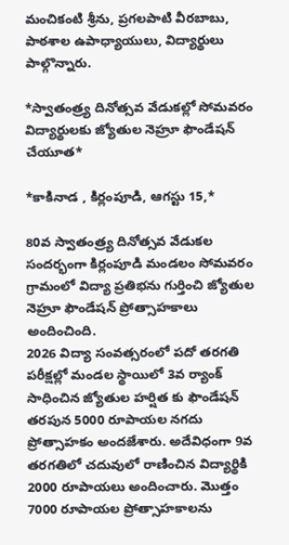మంచికంటి శ్రీను, ప్రగలపాటి వీరబాబు, పాఠశాల ఉపాధ్యాయులు, విద్యార్థులు పాల్గొన్నారు.

*స్వాతంత్ర్య దినోత్సవ వేడుకల్లో సోమవరం విద్యార్థులకు జ్యోతుల నెహ్రూ ఫౌండేషన్ చేయూత*

*కాకినాడ , కిర్లంపూడి, ఆగస్టు 15,*

80వ స్వాతంత్ర్య దినోత్సవ వేడుకల సందర్భంగా కిర్లంపూడి మండలం సోమవరం గ్రామంలో విద్యా ప్రతిభను గుర్తించి జ్యోతుల నెహ్రూ ఫౌండేషన్ ప్రోత్సాహకాలు అందించింది.
2026 విద్యా సంవత్సరంలో పదో తరగతి పరీక్షల్లో మండల స్థాయిలో 3వ ర్యాంక్ సాధించిన జ్యోతుల హర్షిత కు ఫౌండేషన్ తరపున 5000 రూపాయల నగదు ప్రోత్సాహకం అందజేశారు. అదేవిధంగా 9వ తరగతిలో చదువులో రాణించిన విద్యార్థికి 2000 రూపాయలు అందించారు. మొత్తం 7000 రూపాయల ప్రోత్సాహకాలను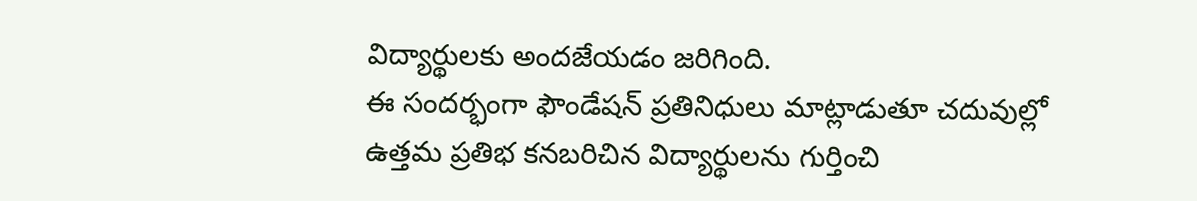విద్యార్థులకు అందజేయడం జరిగింది.
ఈ సందర్భంగా ఫౌండేషన్ ప్రతినిధులు మాట్లాడుతూ చదువుల్లో ఉత్తమ ప్రతిభ కనబరిచిన విద్యార్థులను గుర్తించి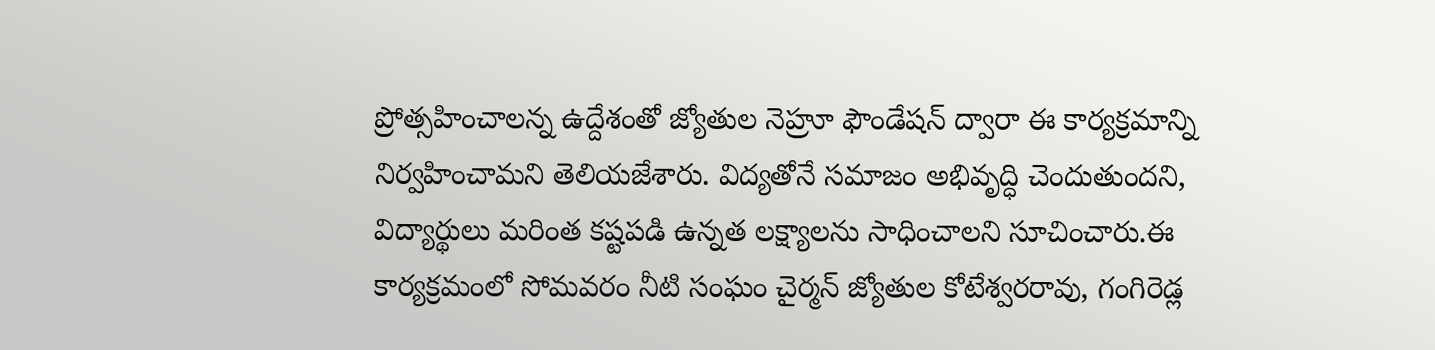ప్రోత్సహించాలన్న ఉద్దేశంతో జ్యోతుల నెహ్రూ ఫౌండేషన్ ద్వారా ఈ కార్యక్రమాన్ని నిర్వహించామని తెలియజేశారు. విద్యతోనే సమాజం అభివృద్ధి చెందుతుందని, విద్యార్థులు మరింత కష్టపడి ఉన్నత లక్ష్యాలను సాధించాలని సూచించారు.ఈ కార్యక్రమంలో సోమవరం నీటి సంఘం చైర్మన్ జ్యోతుల కోటేశ్వరరావు, గంగిరెడ్ల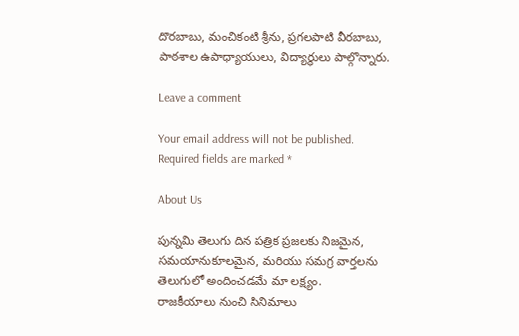దొరబాబు, మంచికంటి శ్రీను, ప్రగలపాటి వీరబాబు, పాఠశాల ఉపాధ్యాయులు, విద్యార్థులు పాల్గొన్నారు.

Leave a comment

Your email address will not be published. Required fields are marked *

About Us

పున్నమి తెలుగు దిన పత్రిక ప్రజలకు నిజమైన, సమయానుకూలమైన, మరియు సమగ్ర వార్తలను తెలుగులో అందించడమే మా లక్ష్యం.
రాజకీయాలు నుంచి సినిమాలు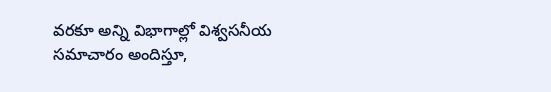వరకూ అన్ని విభాగాల్లో విశ్వసనీయ సమాచారం అందిస్తూ,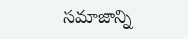సమాజాన్ని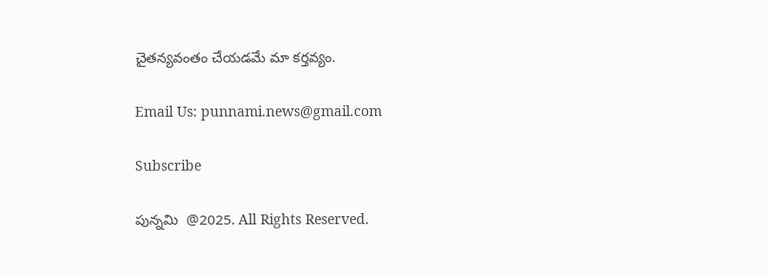చైతన్యవంతం చేయడమే మా కర్తవ్యం.

Email Us: punnami.news@gmail.com

Subscribe

పున్నమి  @2025. All Rights Reserved.